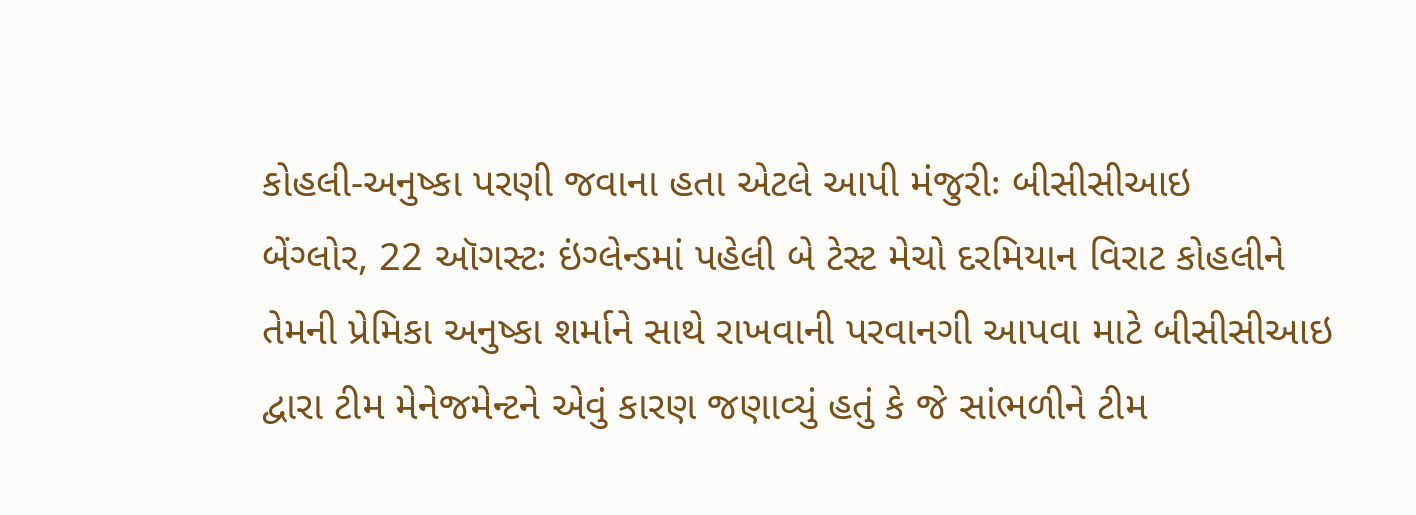કોહલી-અનુષ્કા પરણી જવાના હતા એટલે આપી મંજુરીઃ બીસીસીઆઇ
બેંગ્લોર, 22 ઑગસ્ટઃ ઇંગ્લેન્ડમાં પહેલી બે ટેસ્ટ મેચો દરમિયાન વિરાટ કોહલીને તેમની પ્રેમિકા અનુષ્કા શર્માને સાથે રાખવાની પરવાનગી આપવા માટે બીસીસીઆઇ દ્વારા ટીમ મેનેજમેન્ટને એવું કારણ જણાવ્યું હતું કે જે સાંભળીને ટીમ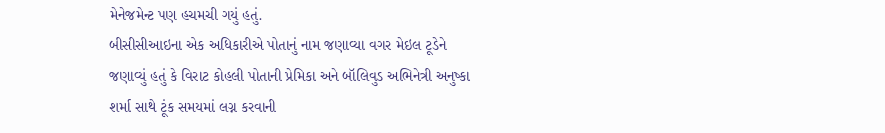મેનેજમેન્ટ પણ હચમચી ગયું હતું.
બીસીસીઆઇના એક અધિકારીએ પોતાનું નામ જણાવ્યા વગર મેઇલ ટૂડેને જણાવ્યું હતું કે વિરાટ કોહલી પોતાની પ્રેમિકા અને બૉલિવુડ અભિનેત્રી અનુષ્કા શર્મા સાથે ટૂંક સમયમાં લગ્ન કરવાની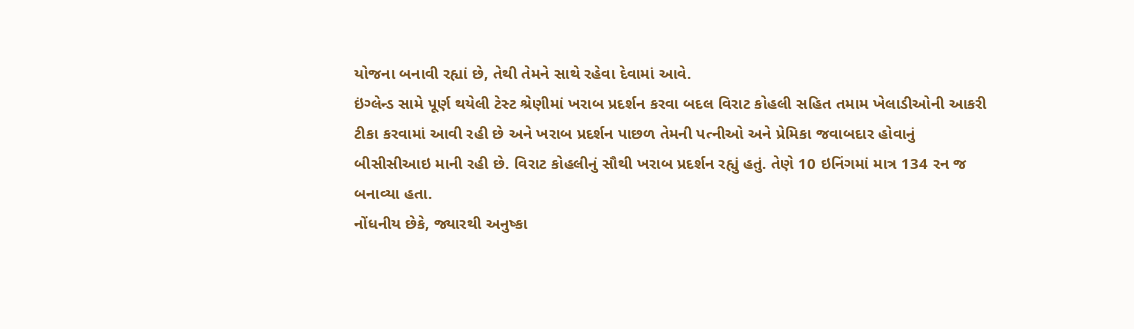યોજના બનાવી રહ્યાં છે, તેથી તેમને સાથે રહેવા દેવામાં આવે.
ઇંગ્લેન્ડ સામે પૂર્ણ થયેલી ટેસ્ટ શ્રેણીમાં ખરાબ પ્રદર્શન કરવા બદલ વિરાટ કોહલી સહિત તમામ ખેલાડીઓની આકરી ટીકા કરવામાં આવી રહી છે અને ખરાબ પ્રદર્શન પાછળ તેમની પત્નીઓ અને પ્રેમિકા જવાબદાર હોવાનું બીસીસીઆઇ માની રહી છે. વિરાટ કોહલીનું સૌથી ખરાબ પ્રદર્શન રહ્યું હતું. તેણે 10 ઇનિંગમાં માત્ર 134 રન જ બનાવ્યા હતા.
નોંધનીય છેકે, જ્યારથી અનુષ્કા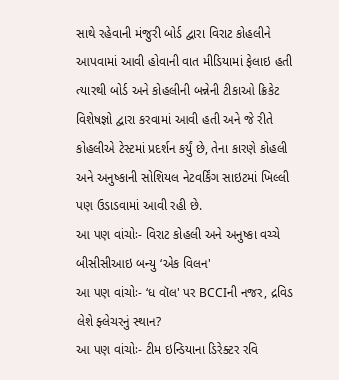સાથે રહેવાની મંજુરી બોર્ડ દ્વારા વિરાટ કોહલીને આપવામાં આવી હોવાની વાત મીડિયામાં ફેલાઇ હતી ત્યારથી બોર્ડ અને કોહલીની બન્નેની ટીકાઓ ક્રિકેટ વિશેષજ્ઞો દ્વારા કરવામાં આવી હતી અને જે રીતે કોહલીએ ટેસ્ટમાં પ્રદર્શન કર્યું છે, તેના કારણે કોહલી અને અનુષ્કાની સોશિયલ નેટવર્કિંગ સાઇટમાં ખિલ્લી પણ ઉડાડવામાં આવી રહી છે.
આ પણ વાંચોઃ- વિરાટ કોહલી અને અનુષ્કા વચ્ચે બીસીસીઆઇ બન્યુ ‘એક વિલન'
આ પણ વાંચોઃ- ‘ધ વૉલ' પર BCCIની નજર, દ્રવિડ લેશે ફ્લેચરનું સ્થાન?
આ પણ વાંચોઃ- ટીમ ઇન્ડિયાના ડિરેક્ટર રવિ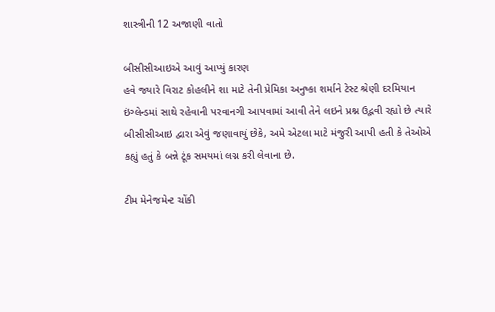શાસ્ત્રીની 12 અજાણી વાતો

બીસીસીઆઇએ આવું આપ્યું કારણ
હવે જ્યારે વિરાટ કોહલીને શા માટે તેની પ્રેમિકા અનુષ્કા શર્માને ટેસ્ટ શ્રેણી દરમિયાન ઇંગ્લેન્ડમાં સાથે રહેવાની પરવાનગી આપવામાં આવી તેને લઇને પ્રશ્ન ઉદ્ભવી રહ્યો છે ત્યારે બીસીસીઆઇ દ્વારા એવું જણાવાયું છેકે, અમે એટલા માટે મંજુરી આપી હતી કે તેઓએ કહ્યું હતું કે બન્ને ટૂંક સમયમાં લગ્ન કરી લેવાના છે.

ટીમ મેનેજમેન્ટ ચોંકી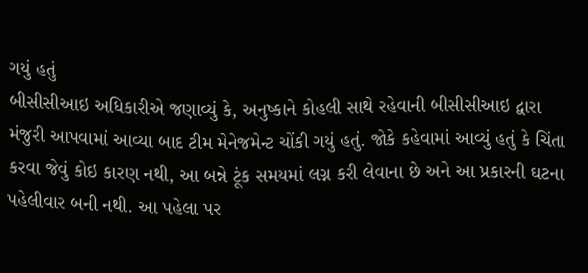ગયું હતું
બીસીસીઆઇ અધિકારીએ જણાવ્યું કે, અનુષ્કાને કોહલી સાથે રહેવાની બીસીસીઆઇ દ્વારા મંજુરી આપવામાં આવ્યા બાદ ટીમ મેનેજમેન્ટ ચોંકી ગયું હતું. જોકે કહેવામાં આવ્યું હતું કે ચિંતા કરવા જેવું કોઇ કારણ નથી, આ બન્ને ટૂંક સમયમાં લગ્ન કરી લેવાના છે અને આ પ્રકારની ઘટના પહેલીવાર બની નથી. આ પહેલા પર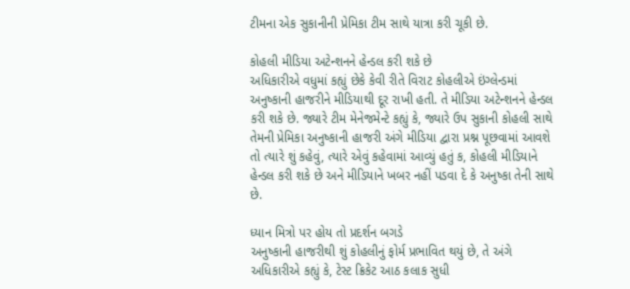ટીમના એક સુકાનીની પ્રેમિકા ટીમ સાથે યાત્રા કરી ચૂકી છે.

કોહલી મીડિયા અટેન્શનને હેન્ડલ કરી શકે છે
અધિકારીએ વધુમાં કહ્યું છેકે કેવી રીતે વિરાટ કોહલીએ ઇંગ્લેન્ડમાં અનુષ્કાની હાજરીને મીડિયાથી દૂર રાખી હતી. તે મીડિયા અટેન્શનને હેન્ડલ કરી શકે છે. જ્યારે ટીમ મેનેજમેન્ટે કહ્યું કે, જ્યારે ઉપ સુકાની કોહલી સાથે તેમની પ્રેમિકા અનુષ્કાની હાજરી અંગે મીડિયા દ્વારા પ્રશ્ન પૂછવામાં આવશે તો ત્યારે શું કહેવું, ત્યારે એવું કહેવામાં આવ્યું હતું ક, કોહલી મીડિયાને હેન્ડલ કરી શકે છે અને મીડિયાને ખબર નહીં પડવા દે કે અનુષ્કા તેની સાથે છે.

ધ્યાન મિત્રો પર હોય તો પ્રદર્શન બગડે
અનુષ્કાની હાજરીથી શું કોહલીનું ફોર્મ પ્રભાવિત થયું છે, તે અંગે અધિકારીએ કહ્યું કે, ટેસ્ટ ક્રિકેટ આઠ કલાક સુધી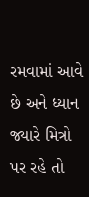રમવામાં આવે છે અને ધ્યાન જ્યારે મિત્રો પર રહે તો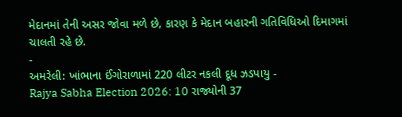મેદાનમાં તેની અસર જોવા મળે છે, કારણ કે મેદાન બહારની ગતિવિધિઓ દિમાગમાં ચાલતી રહે છે.
-
અમરેલી: ખાંભાના ઈંગોરાળામાં 220 લીટર નકલી દૂધ ઝડપાયુ -
Rajya Sabha Election 2026: 10 રાજ્યોની 37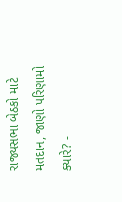રાજ્યસભા બેઠકો માટે મતદાન, જાણો પરિણામો ક્યારે? -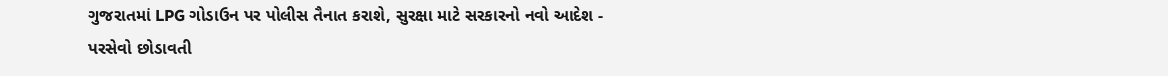ગુજરાતમાં LPG ગોડાઉન પર પોલીસ તૈનાત કરાશે, સુરક્ષા માટે સરકારનો નવો આદેશ -
પરસેવો છોડાવતી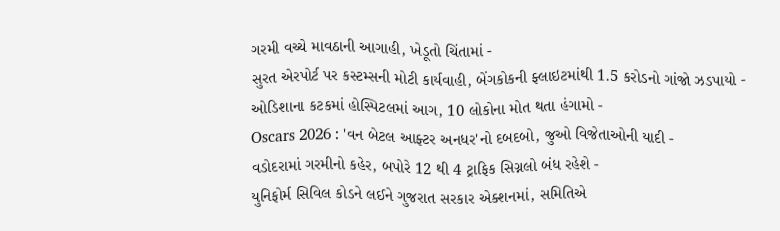ગરમી વચ્ચે માવઠાની આગાહી, ખેડૂતો ચિંતામાં -
સુરત એરપોર્ટ પર કસ્ટમ્સની મોટી કાર્યવાહી, બેંગકોકની ફ્લાઇટમાંથી 1.5 કરોડનો ગાંજો ઝડપાયો -
ઓડિશાના કટકમાં હોસ્પિટલમાં આગ, 10 લોકોના મોત થતા હંગામો -
Oscars 2026 : 'વન બેટલ આફ્ટર અનધર'નો દબદબો, જુઓ વિજેતાઓની યાદી -
વડોદરામાં ગરમીનો કહેર, બપોરે 12 થી 4 ટ્રાફિક સિગ્નલો બંધ રહેશે -
યુનિફોર્મ સિવિલ કોડને લઈને ગુજરાત સરકાર એક્શનમાં, સમિતિએ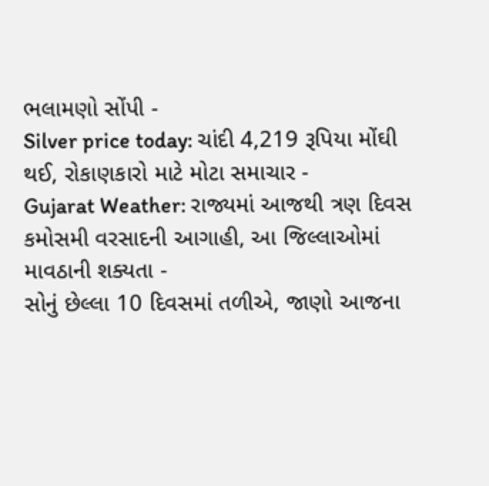ભલામણો સોંપી -
Silver price today: ચાંદી 4,219 રૂપિયા મોંઘી થઈ, રોકાણકારો માટે મોટા સમાચાર -
Gujarat Weather: રાજ્યમાં આજથી ત્રણ દિવસ કમોસમી વરસાદની આગાહી, આ જિલ્લાઓમાં માવઠાની શક્યતા -
સોનું છેલ્લા 10 દિવસમાં તળીએ, જાણો આજના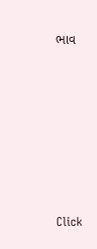ભાવ







Click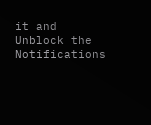it and Unblock the Notifications